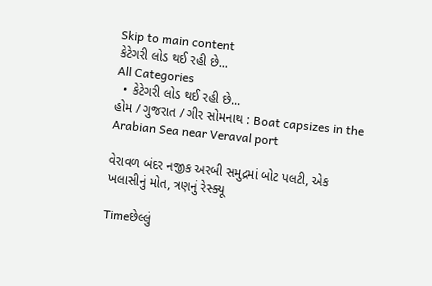Skip to main content
કેટેગરી લોડ થઈ રહી છે...
All Categories
  • કેટેગરી લોડ થઈ રહી છે...
હોમ / ગુજરાત / ગીર સોમનાથ : Boat capsizes in the Arabian Sea near Veraval port

વેરાવળ બંદર નજીક અરબી સમુદ્રમાં બોટ પલટી, એક ખલાસીનું મોત, ત્રણનું રેસ્ક્યૂ

Timeછેલ્લું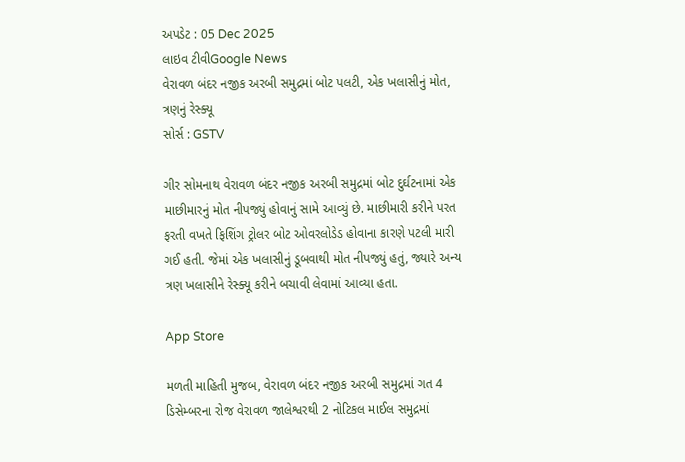અપડેટ : 05 Dec 2025
લાઇવ ટીવીGoogle News
વેરાવળ બંદર નજીક અરબી સમુદ્રમાં બોટ પલટી, એક ખલાસીનું મોત, ત્રણનું રેસ્ક્યૂ
સોર્સ : GSTV

ગીર સોમનાથ વેરાવળ બંદર નજીક અરબી સમુદ્રમાં બોટ દુર્ઘટનામાં એક માછીમારનું મોત નીપજ્યું હોવાનું સામે આવ્યું છે. માછીમારી કરીને પરત ફરતી વખતે ફિશિંગ ટ્રોલર બોટ ઓવરલોડેડ હોવાના કારણે પટલી મારી ગઈ હતી. જેમાં એક ખલાસીનું ડૂબવાથી મોત નીપજ્યું હતું, જ્યારે અન્ય ત્રણ ખલાસીને રેસ્ક્યૂ કરીને બચાવી લેવામાં આવ્યા હતા.

App Store

મળતી માહિતી મુજબ, વેરાવળ બંદર નજીક અરબી સમુદ્રમાં ગત 4 ડિસેમ્બરના રોજ વેરાવળ જાલેશ્વરથી 2 નોટિકલ માઈલ સમુદ્રમાં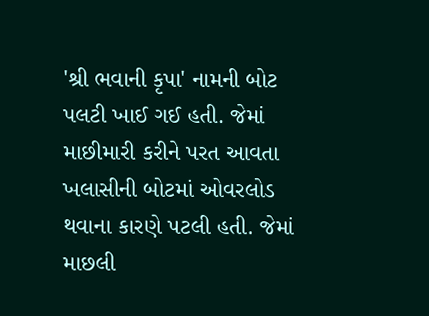'શ્રી ભવાની કૃપા' નામની બોટ પલટી ખાઈ ગઈ હતી. જેમાં માછીમારી કરીને પરત આવતા ખલાસીની બોટમાં ઓવરલોડ થવાના કારણે પટલી હતી. જેમાં માછલી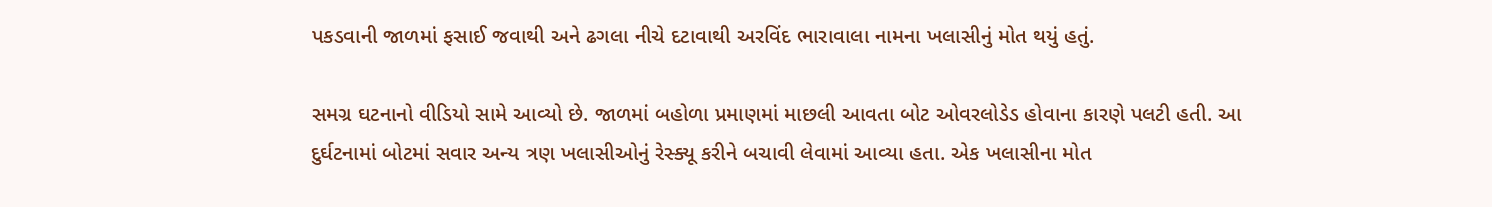પકડવાની જાળમાં ફસાઈ જવાથી અને ઢગલા નીચે દટાવાથી અરવિંદ ભારાવાલા નામના ખલાસીનું મોત થયું હતું.

સમગ્ર ઘટનાનો વીડિયો સામે આવ્યો છે. જાળમાં બહોળા પ્રમાણમાં માછલી આવતા બોટ ઓવરલોડેડ હોવાના કારણે પલટી હતી. આ દુર્ઘટનામાં બોટમાં સવાર અન્ય ત્રણ ખલાસીઓનું રેસ્ક્યૂ કરીને બચાવી લેવામાં આવ્યા હતા. એક ખલાસીના મોત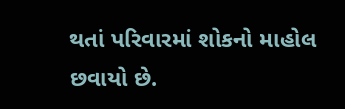થતાં પરિવારમાં શોકનો માહોલ છવાયો છે.